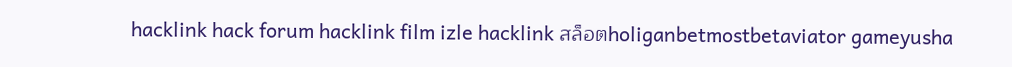hacklink hack forum hacklink film izle hacklink สล็อตholiganbetmostbetaviator gameyusha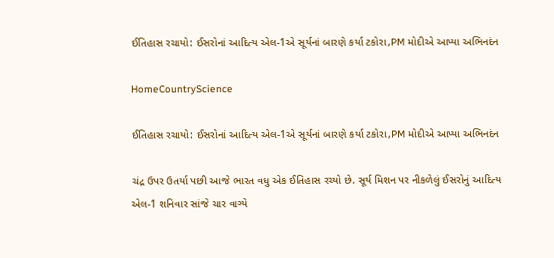ઈતિહાસ રચાયો: ઈસરોનાં આદિત્ય એલ-1એ સૂર્યનાં બારણે કર્યા ટકોરા,PM મોદીએ આપ્યા અભિનદંન

HomeCountryScience

ઈતિહાસ રચાયો: ઈસરોનાં આદિત્ય એલ-1એ સૂર્યનાં બારણે કર્યા ટકોરા,PM મોદીએ આપ્યા અભિનદંન

ચંદ્ર ઉપર ઉતર્યા પછી આજે ભારત વધુ એક ઈતિહાસ રચ્યો છે. સૂર્ય મિશન પર નીકળેલું ઈસરોનું આદિત્ય એલ-1 શનિવાર સાંજે ચાર વાગ્યે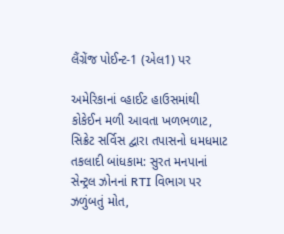લૈંગ્રેંજ પોઈન્ટ-1 (એલ1) પર

અમેરિકાનાં વ્હાઈટ હાઉસમાંથી કોકેઈન મળી આવતા ખળભળાટ, સિક્રેટ સર્વિસ દ્વારા તપાસનો ધમધમાટ
તકલાદી બાંધકામ: સુરત મનપાનાં સેન્ટ્રલ ઝોનનાં RTI વિભાગ પર ઝળુંબતું મોત,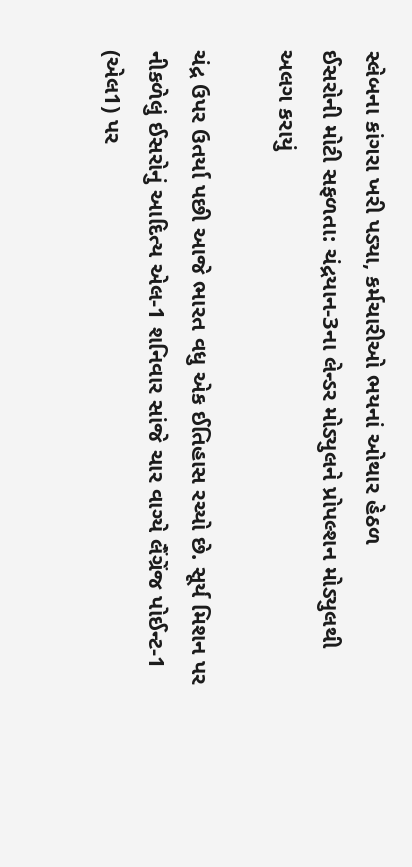સ્લેબના કાંગરા ખરી પડ્યા, કર્મચારીઓ ભયનાં ઓથાર હેઠળ
ઈસરોની મોટી સફળતા: ચંદ્રયાન-3ના લેન્ડર મોડ્યુલને પ્રોપલ્શન મોડ્યુલથી અલગ કરાયું

ચંદ્ર ઉપર ઉતર્યા પછી આજે ભારત વધુ એક ઈતિહાસ રચ્યો છે. સૂર્ય મિશન પર નીકળેલું ઈસરોનું આદિત્ય એલ-1 શનિવાર સાંજે ચાર વાગ્યે લૈંગ્રેંજ પોઈન્ટ-1 (એલ1) પર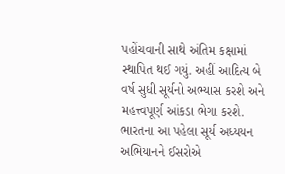પહોંચવાની સાથે અંતિમ કક્ષામાં સ્થાપિત થઈ ગયું. અહીં આદિત્ય બે વર્ષ સુધી સૂર્યનો અભ્યાસ કરશે અને મહત્ત્વપૂર્ણ આંકડા ભેગા કરશે. ભારતના આ પહેલા સૂર્ય અધ્યયન અભિયાનને ઈસરોએ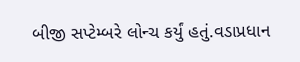બીજી સપ્ટેમ્બરે લોન્ચ કર્યું હતું.વડાપ્રધાન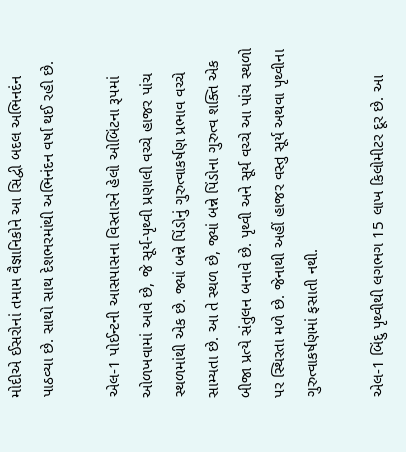મોદીએ ઈસરોનાં તમામ વૈજ્ઞાનિકોને આ સિદ્વી બદલ અભિનદંન પાઠવ્યા છે. સાથો સાથ દેશભરમાંથી અભિનંદન વર્ષા થઈ રહી છે.

એલ-1 પોઈન્ટની આસપાસના વિસ્તારને હેલો ઓબિંટના રૂપમાં ઓળખવામાં આવે છે, જે સૂર્ય-પૃથ્વી પ્રણાલી વચ્ચે હાજર પાંચ સ્થળમાંથી એક છે. જ્યાં બન્ને પિંડોનું ગુરુત્વાકર્ષણ પ્રભાવ વચ્ચે સામ્યતા છે. આ તે સ્થળ છે, જ્યાં બન્ને પિંડોના ગુરુત્વ શક્તિ એક બીજા પ્રત્યે સંતુલન બનાવે છે. પૃથ્વી અને સૂર્ય વચ્ચે આ પાંચ સ્થળો પર સ્થિરતા મળે છે. જેનાથી અહીં હાજર વસ્તુ સૂર્ય અથવા પૃથ્વીના ગુરુત્વાકર્ષણમાં ફસાતી નથી.

એલ-1 બિંદુ પૃથ્વીથી લગભગ 15 લાખ કિલોમીટર દૂર છે. આ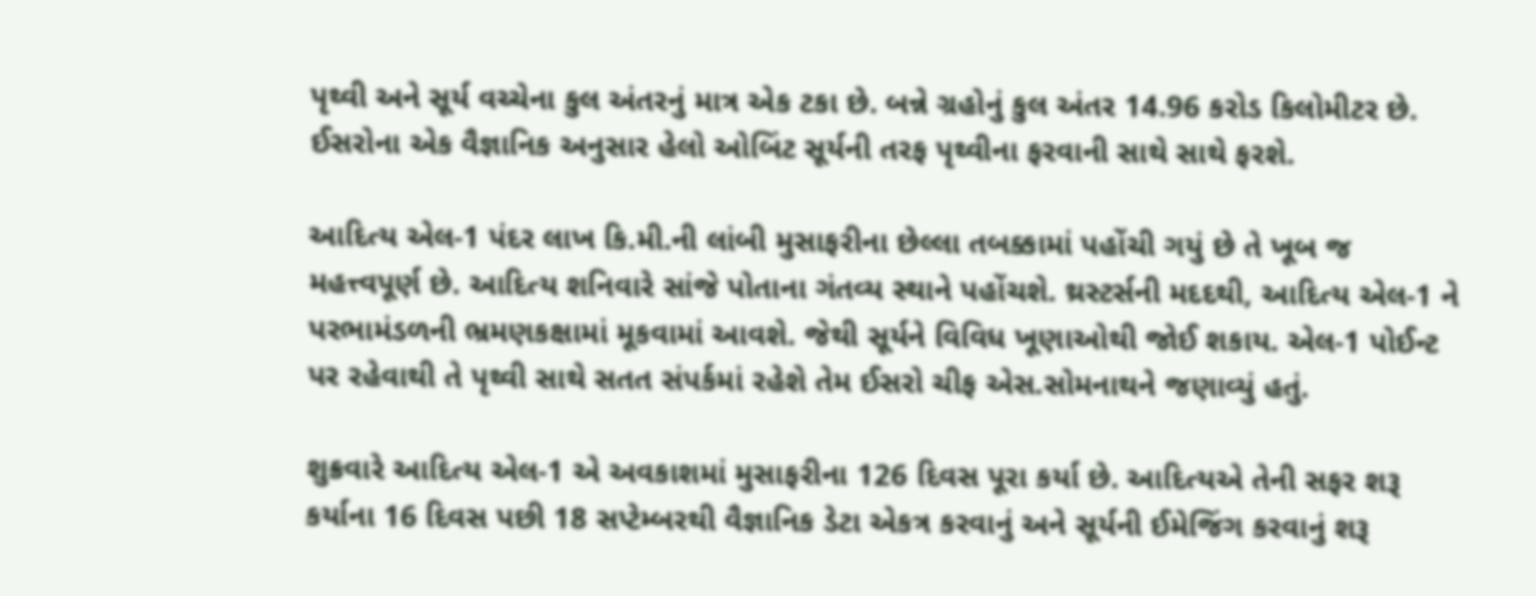પૃથ્વી અને સૂર્ય વચ્ચેના કુલ અંતરનું માત્ર એક ટકા છે. બન્ને ગ્રહોનું કુલ અંતર 14.96 કરોડ કિલોમીટર છે. ઈસરોના એક વૈજ્ઞાનિક અનુસાર હેલો ઓબિંટ સૂર્યની તરફ પૃથ્વીના ફરવાની સાથે સાથે ફરશે.

આદિત્ય એલ-1 પંદર લાખ કિ.મી.ની લાંબી મુસાફરીના છેલ્લા તબક્કામાં પહોંચી ગયું છે તે ખૂબ જ મહત્ત્વપૂર્ણ છે. આદિત્ય શનિવારે સાંજે પોતાના ગંતવ્ય સ્થાને પહોંચશે. થ્રસ્ટર્સની મદદથી, આદિત્ય એલ-1 ને પરભામંડળની ભ્રમણકક્ષામાં મૂકવામાં આવશે. જેથી સૂર્યને વિવિધ ખૂણાઓથી જોઈ શકાય. એલ-1 પોઈન્ટ પર રહેવાથી તે પૃથ્વી સાથે સતત સંપર્કમાં રહેશે તેમ ઈસરો ચીફ એસ.સોમનાથને જણાવ્યું હતું.

શુક્રવારે આદિત્ય એલ-1 એ અવકાશમાં મુસાફરીના 126 દિવસ પૂરા કર્યા છે. આદિત્યએ તેની સફર શરૂ કર્યાના 16 દિવસ પછી 18 સપ્ટેમ્બરથી વૈજ્ઞાનિક ડેટા એકત્ર કરવાનું અને સૂર્યની ઈમેજિંગ કરવાનું શરૂ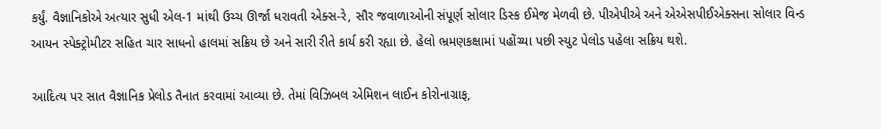કર્યું. વૈજ્ઞાનિકોએ અત્યાર સુધી એલ-1 માંથી ઉચ્ચ ઊર્જા ધરાવતી એક્સ-રે, સૌર જવાળાઓની સંપૂર્ણ સોલાર ડિસ્ક ઈમેજ મેળવી છે. પીએપીએ અને એએસપીઈએક્સના સોલાર વિન્ડ આયન સ્પેક્ટ્રોમીટર સહિત ચાર સાધનો હાલમાં સક્રિય છે અને સારી રીતે કાર્ય કરી રહ્યા છે. હેલો ભ્રમણકક્ષામાં પહોંચ્યા પછી સ્યુટ પેલોડ પહેલા સક્રિય થશે.

આદિત્ય પર સાત વૈજ્ઞાનિક પ્રેલોડ તૈનાત કરવામાં આવ્યા છે. તેમાં વિઝિબલ એમિશન લાઈન કોરોનાગ્રાફ,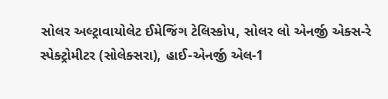સોલર અલ્ટ્રાવાયોલેટ ઈમેજિંગ ટેલિસ્કોપ, સોલર લો એનર્જી એક્સ-રે સ્પેક્ટ્રોમીટર (સોલેક્સરા), હાઈ-એનર્જી એલ-1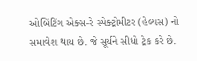ઓબિંટિંગ એક્સ-રે સ્પેક્ટ્રોમીટર (હેલ્યસ) નો સમાવેશ થાય છે. જે સૂર્યને સીધો ટ્રેક કરે છે.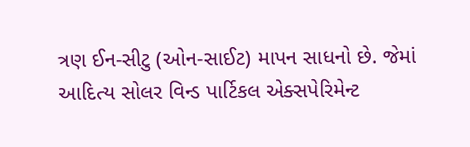ત્રણ ઈન-સીટુ (ઓન-સાઈટ) માપન સાધનો છે. જેમાં આદિત્ય સોલર વિન્ડ પાર્ટિકલ એક્સપેરિમેન્ટ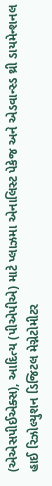(એએસપીઈએક્સ), આદિત્ય (પીએપીએ) માટે પ્લાઝમા એનાલિસ્ટ પેકેજ અને એડવાન્સ્ડ થ્રી ડાયમેન્શનલ હાઈ રિઝોલ્યુશન ડિજિટલ મેગ્નેટોમીટર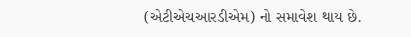(એટીએચઆરડીએમ) નો સમાવેશ થાય છે.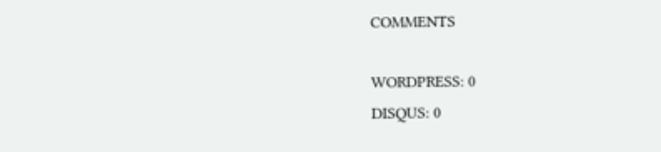COMMENTS

WORDPRESS: 0
DISQUS: 0